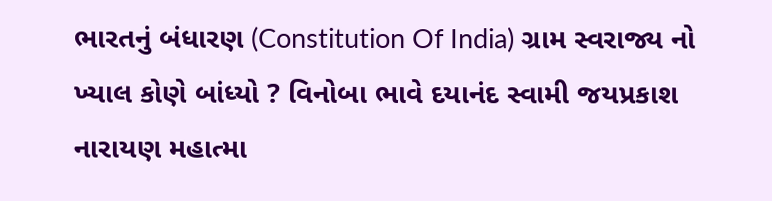ભારતનું બંધારણ (Constitution Of India) ગ્રામ સ્વરાજ્ય નો ખ્યાલ કોણે બાંધ્યો ? વિનોબા ભાવે દયાનંદ સ્વામી જયપ્રકાશ નારાયણ મહાત્મા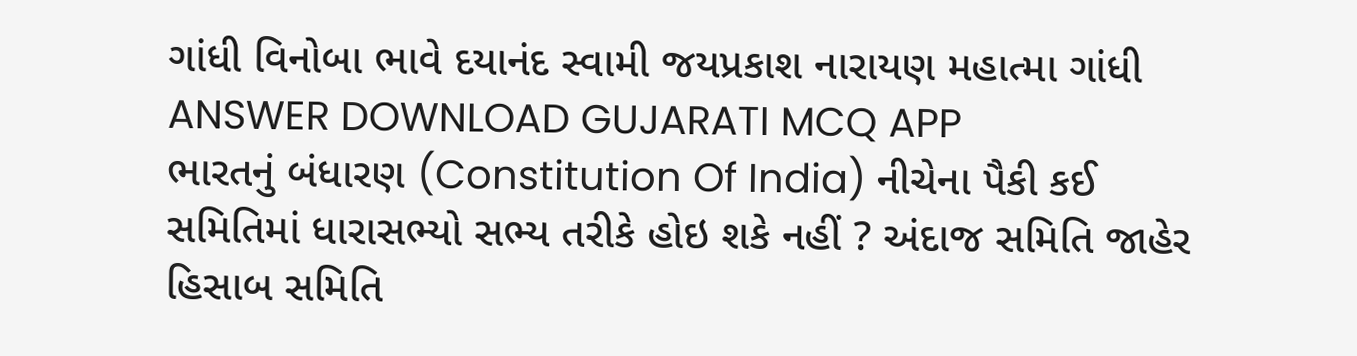ગાંધી વિનોબા ભાવે દયાનંદ સ્વામી જયપ્રકાશ નારાયણ મહાત્મા ગાંધી ANSWER DOWNLOAD GUJARATI MCQ APP
ભારતનું બંધારણ (Constitution Of India) નીચેના પૈકી કઈ સમિતિમાં ધારાસભ્યો સભ્ય તરીકે હોઇ શકે નહીં ? અંદાજ સમિતિ જાહેર હિસાબ સમિતિ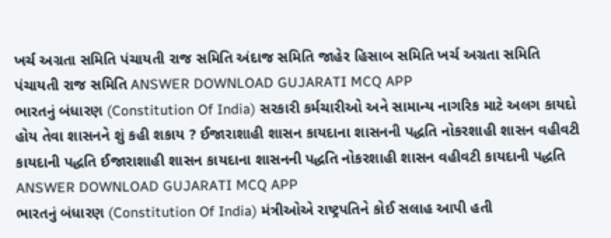ખર્ચ અગ્રતા સમિતિ પંચાયતી રાજ સમિતિ અંદાજ સમિતિ જાહેર હિસાબ સમિતિ ખર્ચ અગ્રતા સમિતિ પંચાયતી રાજ સમિતિ ANSWER DOWNLOAD GUJARATI MCQ APP
ભારતનું બંધારણ (Constitution Of India) સરકારી કર્મચારીઓ અને સામાન્ય નાગરિક માટે અલગ કાયદો હોય તેવા શાસનને શું કહી શકાય ? ઈજારાશાહી શાસન કાયદાના શાસનની પદ્ધતિ નોકરશાહી શાસન વહીવટી કાયદાની પદ્ધતિ ઈજારાશાહી શાસન કાયદાના શાસનની પદ્ધતિ નોકરશાહી શાસન વહીવટી કાયદાની પદ્ધતિ ANSWER DOWNLOAD GUJARATI MCQ APP
ભારતનું બંધારણ (Constitution Of India) મંત્રીઓએ રાષ્ટ્રપતિને કોઈ સલાહ આપી હતી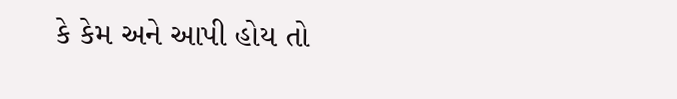કે કેમ અને આપી હોય તો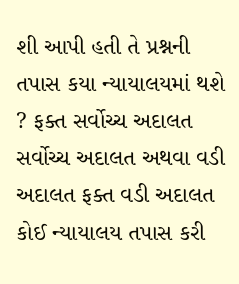શી આપી હતી તે પ્રશ્નની તપાસ કયા ન્યાયાલયમાં થશે ? ફક્ત સર્વોચ્ચ અદાલત સર્વોચ્ચ અદાલત અથવા વડી અદાલત ફક્ત વડી અદાલત કોઈ ન્યાયાલય તપાસ કરી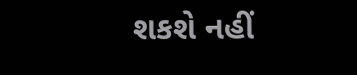શકશે નહીં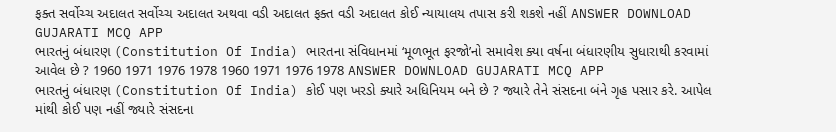ફક્ત સર્વોચ્ચ અદાલત સર્વોચ્ચ અદાલત અથવા વડી અદાલત ફક્ત વડી અદાલત કોઈ ન્યાયાલય તપાસ કરી શકશે નહીં ANSWER DOWNLOAD GUJARATI MCQ APP
ભારતનું બંધારણ (Constitution Of India) ભારતના સંવિધાનમાં ‘મૂળભૂત ફરજો’નો સમાવેશ ક્યા વર્ષના બંધારણીય સુધારાથી કરવામાં આવેલ છે ? 1960 1971 1976 1978 1960 1971 1976 1978 ANSWER DOWNLOAD GUJARATI MCQ APP
ભારતનું બંધારણ (Constitution Of India) કોઈ પણ ખરડો ક્યારે અધિનિયમ બને છે ? જ્યારે તેને સંસદના બંને ગૃહ પસાર કરે. આપેલ માંથી કોઈ પણ નહીં જ્યારે સંસદના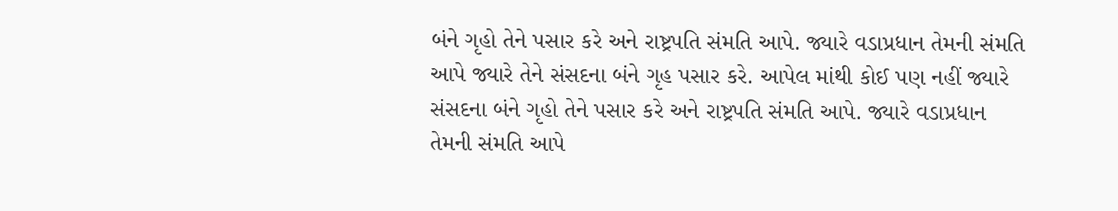બંને ગૃહો તેને પસાર કરે અને રાષ્ટ્રપતિ સંમતિ આપે. જ્યારે વડાપ્રધાન તેમની સંમતિ આપે જ્યારે તેને સંસદના બંને ગૃહ પસાર કરે. આપેલ માંથી કોઈ પણ નહીં જ્યારે સંસદના બંને ગૃહો તેને પસાર કરે અને રાષ્ટ્રપતિ સંમતિ આપે. જ્યારે વડાપ્રધાન તેમની સંમતિ આપે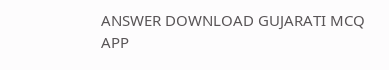ANSWER DOWNLOAD GUJARATI MCQ APP